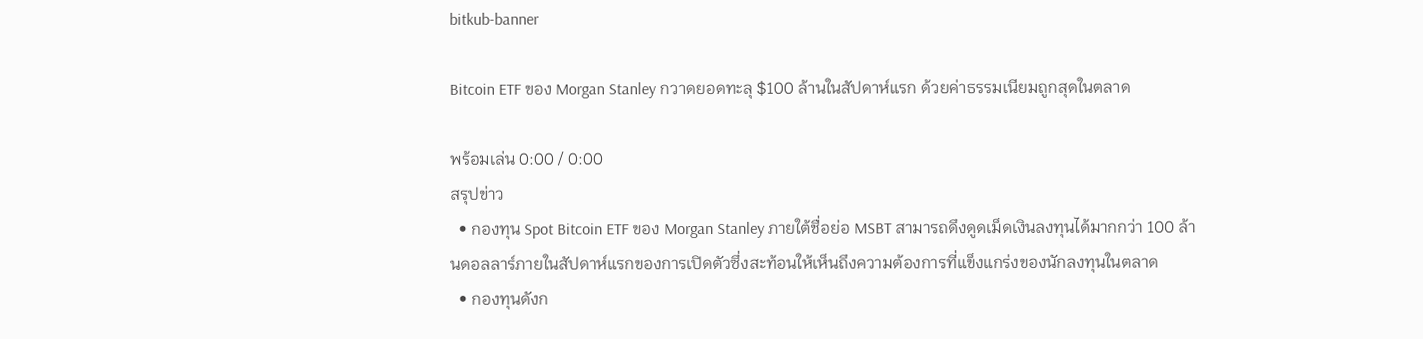bitkub-banner

Bitcoin ETF ของ Morgan Stanley กวาดยอดทะลุ $100 ล้านในสัปดาห์แรก ด้วยค่าธรรมเนียมถูกสุดในตลาด

พร้อมเล่น 0:00 / 0:00
สรุปข่าว
  • กองทุน Spot Bitcoin ETF ของ Morgan Stanley ภายใต้ชื่อย่อ MSBT สามารถดึงดูดเม็ดเงินลงทุนได้มากกว่า 100 ล้านดอลลาร์ภายในสัปดาห์แรกของการเปิดตัวซึ่งสะท้อนให้เห็นถึงความต้องการที่แข็งแกร่งของนักลงทุนในตลาด
  • กองทุนดังก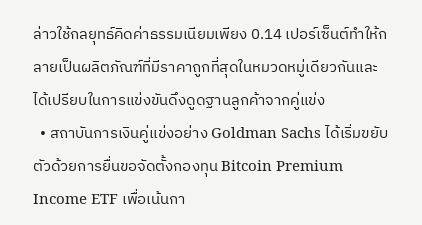ล่าวใช้กลยุทธ์คิดค่าธรรมเนียมเพียง 0.14 เปอร์เซ็นต์ทำให้กลายเป็นผลิตภัณฑ์ที่มีราคาถูกที่สุดในหมวดหมู่เดียวกันและได้เปรียบในการแข่งขันดึงดูดฐานลูกค้าจากคู่แข่ง
  • สถาบันการเงินคู่แข่งอย่าง Goldman Sachs ได้เริ่มขยับตัวด้วยการยื่นขอจัดตั้งกองทุน Bitcoin Premium Income ETF เพื่อเน้นกา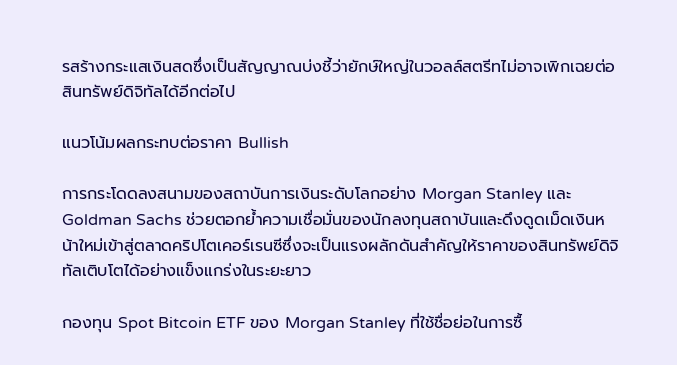รสร้างกระแสเงินสดซึ่งเป็นสัญญาณบ่งชี้ว่ายักษ์ใหญ่ในวอลล์สตรีทไม่อาจเพิกเฉยต่อสินทรัพย์ดิจิทัลได้อีกต่อไป

แนวโน้มผลกระทบต่อราคา Bullish

การกระโดดลงสนามของสถาบันการเงินระดับโลกอย่าง Morgan Stanley และ Goldman Sachs ช่วยตอกย้ำความเชื่อมั่นของนักลงทุนสถาบันและดึงดูดเม็ดเงินหน้าใหม่เข้าสู่ตลาดคริปโตเคอร์เรนซีซึ่งจะเป็นแรงผลักดันสำคัญให้ราคาของสินทรัพย์ดิจิทัลเติบโตได้อย่างแข็งแกร่งในระยะยาว

กองทุน Spot Bitcoin ETF ของ Morgan Stanley ที่ใช้ชื่อย่อในการซื้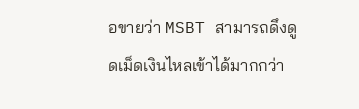อขายว่า MSBT สามารถดึงดูดเม็ดเงินไหลเข้าได้มากกว่า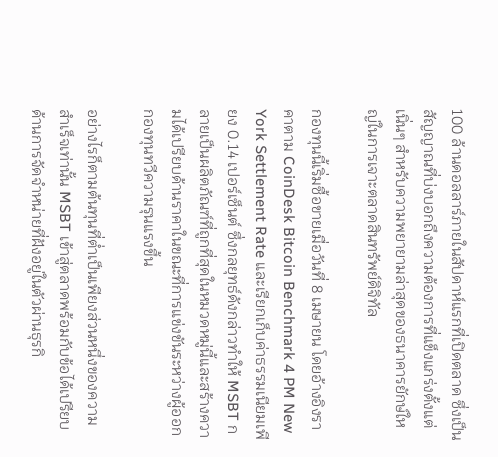100 ล้านดอลลาร์ภายในสัปดาห์แรกที่เปิดตลาด ซึ่งเป็นสัญญาณที่บ่งบอกถึงความต้องการที่แข็งแกร่งตั้งแต่เนิ่นๆ สำหรับความพยายามล่าสุดของธนาคารยักษ์ใหญ่ในการเจาะตลาดสินทรัพย์ดิจิทัล

กองทุนนี้เริ่มซื้อขายเมื่อวันที่ 8 เมษายน โดยอ้างอิงราคาตาม CoinDesk Bitcoin Benchmark 4 PM New York Settlement Rate และเรียกเก็บค่าธรรมเนียมเพียง 0.14 เปอร์เซ็นต์ ซึ่งกลยุทธ์ดังกล่าวทำให้ MSBT กลายเป็นผลิตภัณฑ์ที่ถูกที่สุดในหมวดหมู่นี้และสร้างความได้เปรียบด้านราคาในขณะที่การแข่งขันระหว่างผู้ออกกองทุนทวีความรุนแรงขึ้น

อย่างไรก็ตามต้นทุนที่ต่ำเป็นเพียงส่วนหนึ่งของความสำเร็จเท่านั้น MSBT เข้าสู่ตลาดพร้อมกับข้อได้เปรียบด้านการจัดจำหน่ายที่ฝังอยู่ในตัวผ่านธุรกิ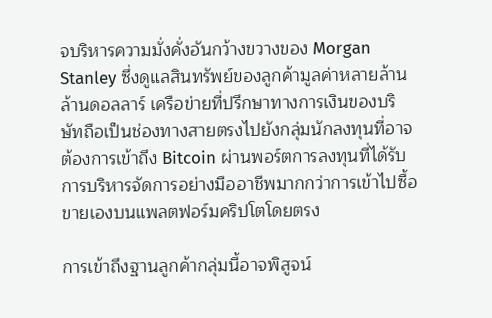จบริหารความมั่งคั่งอันกว้างขวางของ Morgan Stanley ซึ่งดูแลสินทรัพย์ของลูกค้ามูลค่าหลายล้านล้านดอลลาร์ เครือข่ายที่ปรึกษาทางการเงินของบริษัทถือเป็นช่องทางสายตรงไปยังกลุ่มนักลงทุนที่อาจต้องการเข้าถึง Bitcoin ผ่านพอร์ตการลงทุนที่ได้รับการบริหารจัดการอย่างมืออาชีพมากกว่าการเข้าไปซื้อขายเองบนแพลตฟอร์มคริปโตโดยตรง

การเข้าถึงฐานลูกค้ากลุ่มนี้อาจพิสูจน์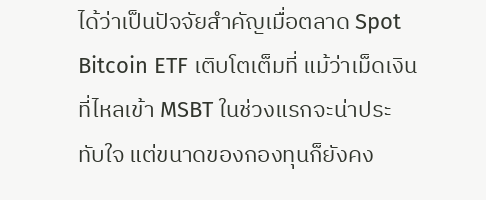ได้ว่าเป็นปัจจัยสำคัญเมื่อตลาด Spot Bitcoin ETF เติบโตเต็มที่ แม้ว่าเม็ดเงินที่ไหลเข้า MSBT ในช่วงแรกจะน่าประทับใจ แต่ขนาดของกองทุนก็ยังคง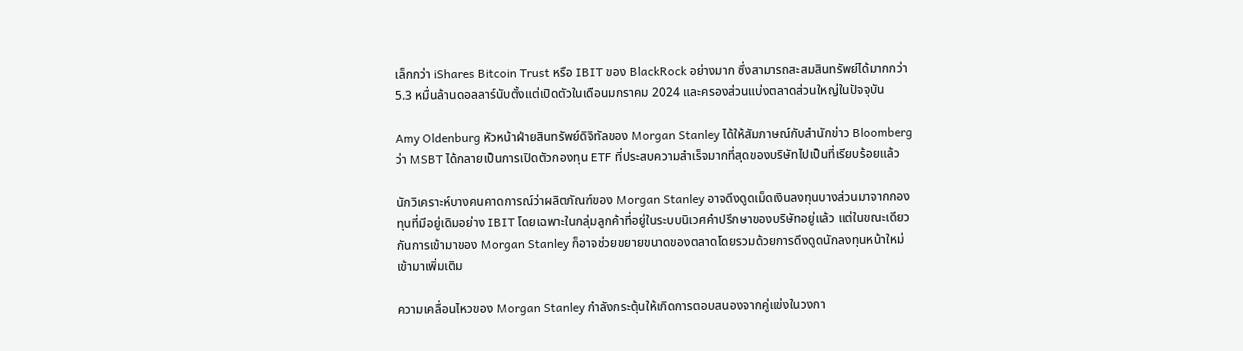เล็กกว่า iShares Bitcoin Trust หรือ IBIT ของ BlackRock อย่างมาก ซึ่งสามารถสะสมสินทรัพย์ได้มากกว่า 5.3 หมื่นล้านดอลลาร์นับตั้งแต่เปิดตัวในเดือนมกราคม 2024 และครองส่วนแบ่งตลาดส่วนใหญ่ในปัจจุบัน

Amy Oldenburg หัวหน้าฝ่ายสินทรัพย์ดิจิทัลของ Morgan Stanley ได้ให้สัมภาษณ์กับสำนักข่าว Bloomberg ว่า MSBT ได้กลายเป็นการเปิดตัวกองทุน ETF ที่ประสบความสำเร็จมากที่สุดของบริษัทไปเป็นที่เรียบร้อยแล้ว

นักวิเคราะห์บางคนคาดการณ์ว่าผลิตภัณฑ์ของ Morgan Stanley อาจดึงดูดเม็ดเงินลงทุนบางส่วนมาจากกองทุนที่มีอยู่เดิมอย่าง IBIT โดยเฉพาะในกลุ่มลูกค้าที่อยู่ในระบบนิเวศคำปรึกษาของบริษัทอยู่แล้ว แต่ในขณะเดียวกันการเข้ามาของ Morgan Stanley ก็อาจช่วยขยายขนาดของตลาดโดยรวมด้วยการดึงดูดนักลงทุนหน้าใหม่เข้ามาเพิ่มเติม

ความเคลื่อนไหวของ Morgan Stanley กำลังกระตุ้นให้เกิดการตอบสนองจากคู่แข่งในวงกา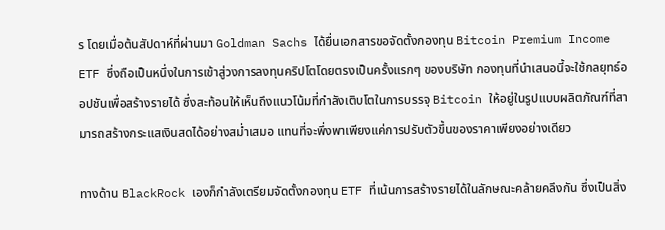ร โดยเมื่อต้นสัปดาห์ที่ผ่านมา Goldman Sachs ได้ยื่นเอกสารขอจัดตั้งกองทุน Bitcoin Premium Income ETF ซึ่งถือเป็นหนึ่งในการเข้าสู่วงการลงทุนคริปโตโดยตรงเป็นครั้งแรกๆ ของบริษัท กองทุนที่นำเสนอนี้จะใช้กลยุทธ์ออปชันเพื่อสร้างรายได้ ซึ่งสะท้อนให้เห็นถึงแนวโน้มที่กำลังเติบโตในการบรรจุ Bitcoin ให้อยู่ในรูปแบบผลิตภัณฑ์ที่สามารถสร้างกระแสเงินสดได้อย่างสม่ำเสมอ แทนที่จะพึ่งพาเพียงแค่การปรับตัวขึ้นของราคาเพียงอย่างเดียว

ทางด้าน BlackRock เองก็กำลังเตรียมจัดตั้งกองทุน ETF ที่เน้นการสร้างรายได้ในลักษณะคล้ายคลึงกัน ซึ่งเป็นสิ่ง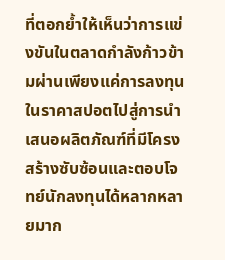ที่ตอกย้ำให้เห็นว่าการแข่งขันในตลาดกำลังก้าวข้ามผ่านเพียงแค่การลงทุนในราคาสปอตไปสู่การนำเสนอผลิตภัณฑ์ที่มีโครงสร้างซับซ้อนและตอบโจทย์นักลงทุนได้หลากหลายมาก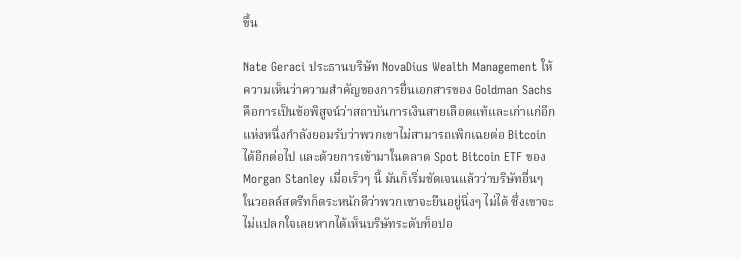ขึ้น

Nate Geraci ประธานบริษัท NovaDius Wealth Management ให้ความเห็นว่าความสำคัญของการยื่นเอกสารของ Goldman Sachs คือการเป็นข้อพิสูจน์ว่าสถาบันการเงินสายเลือดแท้และเก่าแก่อีกแห่งหนึ่งกำลังยอมรับว่าพวกเขาไม่สามารถเพิกเฉยต่อ Bitcoin ได้อีกต่อไป และด้วยการเข้ามาในตลาด Spot Bitcoin ETF ของ Morgan Stanley เมื่อเร็วๆ นี้ มันก็เริ่มชัดเจนแล้วว่าบริษัทอื่นๆ ในวอลล์สตรีทก็ตระหนักดีว่าพวกเขาจะยืนอยู่นิ่งๆ ไม่ได้ ซึ่งเขาจะไม่แปลกใจเลยหากได้เห็นบริษัทระดับท็อปอ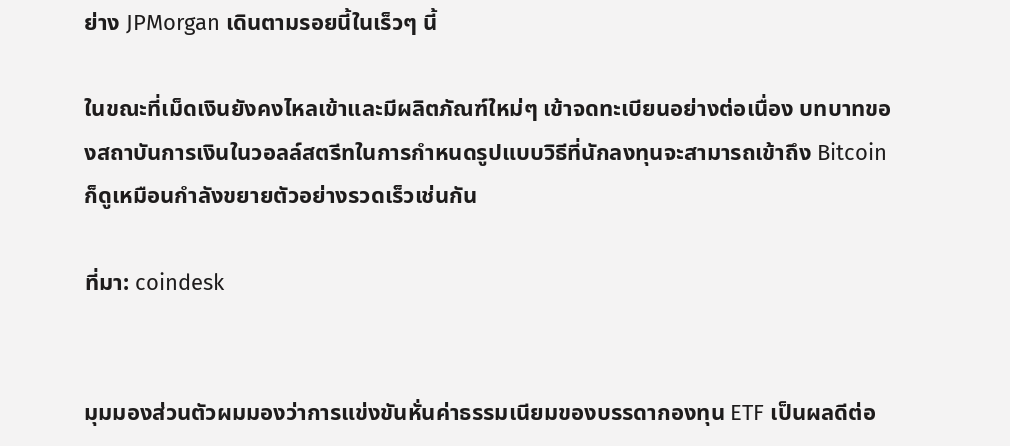ย่าง JPMorgan เดินตามรอยนี้ในเร็วๆ นี้

ในขณะที่เม็ดเงินยังคงไหลเข้าและมีผลิตภัณฑ์ใหม่ๆ เข้าจดทะเบียนอย่างต่อเนื่อง บทบาทของสถาบันการเงินในวอลล์สตรีทในการกำหนดรูปแบบวิธีที่นักลงทุนจะสามารถเข้าถึง Bitcoin ก็ดูเหมือนกำลังขยายตัวอย่างรวดเร็วเช่นกัน

ที่มา: coindesk


มุมมองส่วนตัวผมมองว่าการแข่งขันหั่นค่าธรรมเนียมของบรรดากองทุน ETF เป็นผลดีต่อ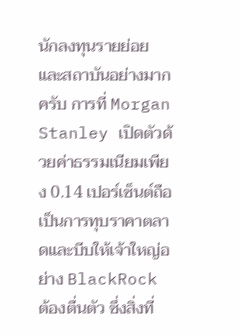นักลงทุนรายย่อยและสถาบันอย่างมากครับ การที่ Morgan Stanley เปิดตัวด้วยค่าธรรมเนียมเพียง 0.14 เปอร์เซ็นต์ถือเป็นการทุบราคาตลาดและบีบให้เจ้าใหญ่อย่าง BlackRock ต้องตื่นตัว ซึ่งสิ่งที่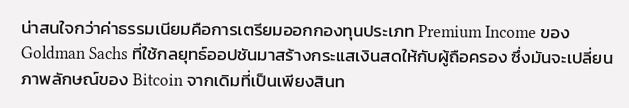น่าสนใจกว่าค่าธรรมเนียมคือการเตรียมออกกองทุนประเภท Premium Income ของ Goldman Sachs ที่ใช้กลยุทธ์ออปชันมาสร้างกระแสเงินสดให้กับผู้ถือครอง ซึ่งมันจะเปลี่ยนภาพลักษณ์ของ Bitcoin จากเดิมที่เป็นเพียงสินท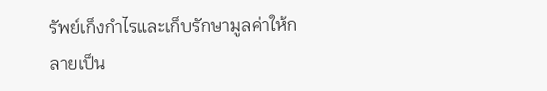รัพย์เก็งกำไรและเก็บรักษามูลค่าให้กลายเป็น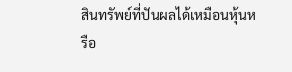สินทรัพย์ที่ปันผลได้เหมือนหุ้นหรือ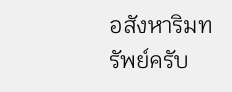อสังหาริมทรัพย์ครับ